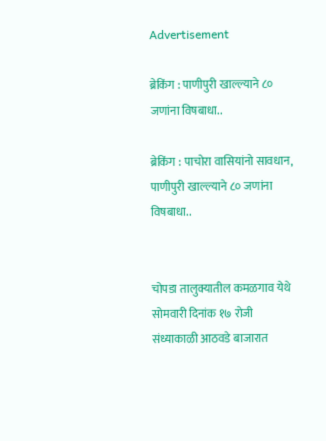Advertisement

ब्रेकिंग : पाणीपुरी खाल्ल्याने ८० जणांना विषबाधा..

ब्रेकिंग : पाचोरा वासियांनो सावधान, पाणीपुरी खाल्ल्याने ८० जणांना विषबाधा..


चोपडा तालुक्यातील कमळगाव येथे सोमवारी दिनांक १७ रोजी संध्याकाळी आठवडे बाजारात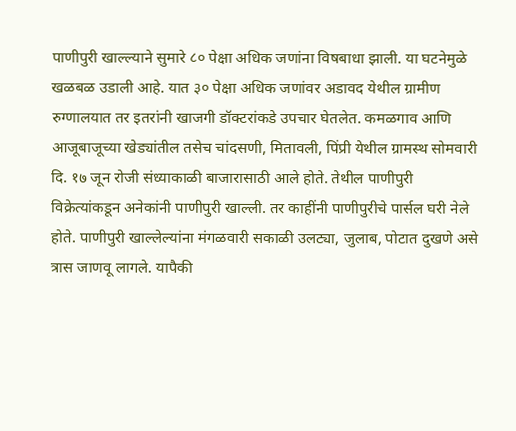पाणीपुरी खाल्ल्याने सुमारे ८० पेक्षा अधिक जणांना विषबाधा झाली. या घटनेमुळे खळबळ उडाली आहे. यात ३० पेक्षा अधिक जणांवर अडावद येथील ग्रामीण रुग्णालयात तर इतरांनी खाजगी डॉक्टरांकडे उपचार घेतलेत. कमळगाव आणि आजूबाजूच्या खेड्यांतील तसेच चांदसणी, मितावली, पिंप्री येथील ग्रामस्थ सोमवारी दि. १७ जून रोजी संध्याकाळी बाजारासाठी आले होते. तेथील पाणीपुरी विक्रेत्यांकडून अनेकांनी पाणीपुरी खाल्ली. तर काहींनी पाणीपुरीचे पार्सल घरी नेले होते. पाणीपुरी खाल्लेल्यांना मंगळवारी सकाळी उलट्या, जुलाब, पोटात दुखणे असे त्रास जाणवू लागले. यापैकी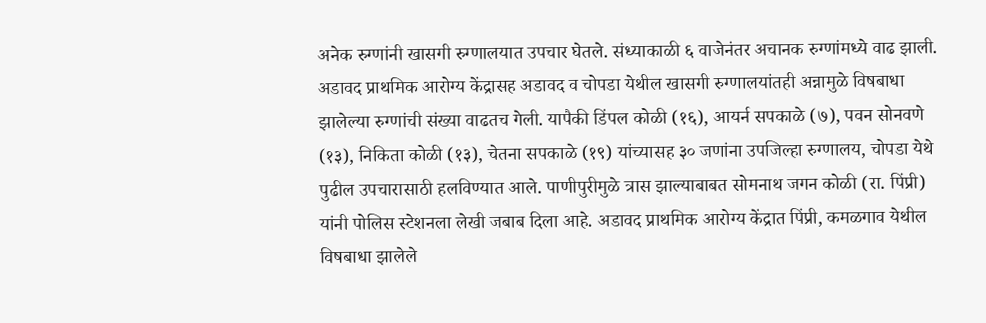अनेक रुग्णांनी खासगी रुग्णालयात उपचार घेतले. संध्याकाळी ६ वाजेनंतर अचानक रुग्णांमध्ये वाढ झाली. अडावद प्राथमिक आरोग्य केंद्रासह अडावद व चोपडा येथील खासगी रुग्णालयांतही अन्नामुळे विषबाधा झालेल्या रुग्णांची संख्या वाढतच गेली. यापैकी डिंपल कोळी (१६), आयर्न सपकाळे (७), पवन सोनवणे (१३), निकिता कोळी (१३), चेतना सपकाळे (१९) यांच्यासह ३० जणांना उपजिल्हा रुग्णालय, चोपडा येथे पुढील उपचारासाठी हलविण्यात आले. पाणीपुरीमुळे त्रास झाल्याबाबत सोमनाथ जगन कोळी (रा. पिंप्री) यांनी पोलिस स्टेशनला लेखी जबाब दिला आहे. अडावद प्राथमिक आरोग्य केंद्रात पिंप्री, कमळगाव येथील विषबाधा झालेले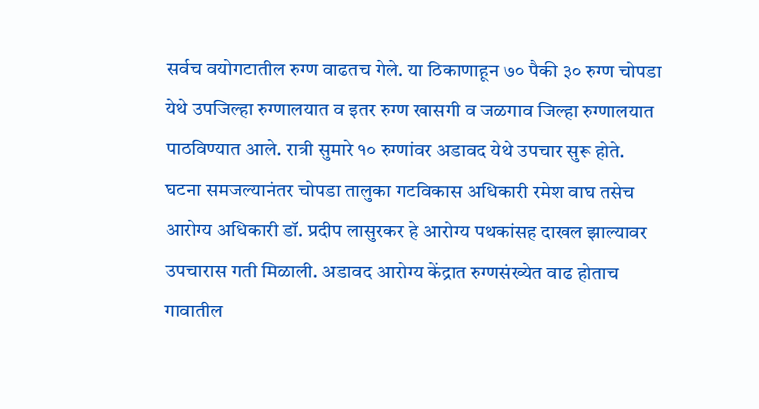सर्वच वयोगटातील रुग्ण वाढतच गेले. या ठिकाणाहून ७० पैकी ३० रुग्ण चोपडा येथे उपजिल्हा रुग्णालयात व इतर रुग्ण खासगी व जळगाव जिल्हा रुग्णालयात पाठविण्यात आले. रात्री सुमारे १० रुग्णांवर अडावद येथे उपचार सुरू होते. घटना समजल्यानंतर चोपडा तालुका गटविकास अधिकारी रमेश वाघ तसेच आरोग्य अधिकारी डॉ. प्रदीप लासुरकर हे आरोग्य पथकांसह दाखल झाल्यावर उपचारास गती मिळाली. अडावद आरोग्य केंद्रात रुग्णसंख्येत वाढ होताच गावातील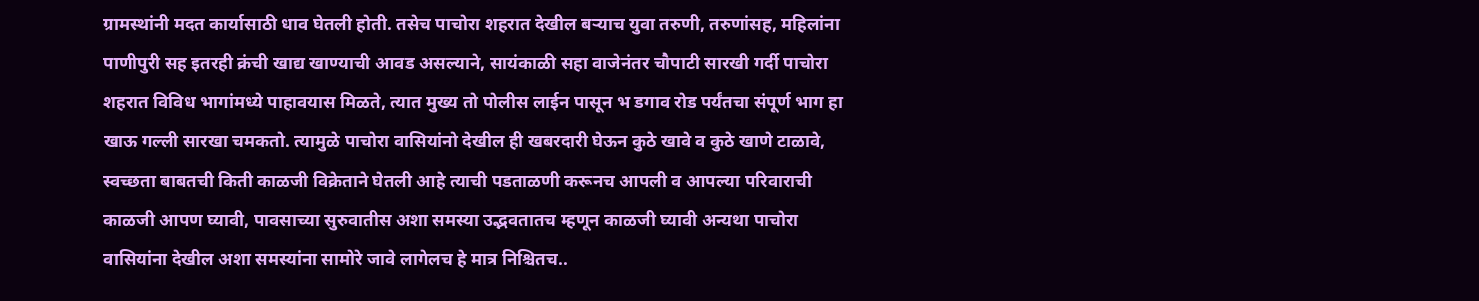ग्रामस्थांनी मदत कार्यासाठी धाव घेतली होती. तसेच पाचोरा शहरात देखील बऱ्याच युवा तरुणी, तरुणांसह, महिलांना पाणीपुरी सह इतरही क्रंची खाद्य खाण्याची आवड असल्याने, सायंकाळी सहा वाजेनंतर चौपाटी सारखी गर्दी पाचोरा शहरात विविध भागांमध्ये पाहावयास मिळते, त्यात मुख्य तो पोलीस लाईन पासून भ डगाव रोड पर्यंतचा संपूर्ण भाग हा खाऊ गल्ली सारखा चमकतो. त्यामुळे पाचोरा वासियांनो देखील ही खबरदारी घेऊन कुठे खावे व कुठे खाणे टाळावे, स्वच्छता बाबतची किती काळजी विक्रेताने घेतली आहे त्याची पडताळणी करूनच आपली व आपल्या परिवाराची काळजी आपण घ्यावी, पावसाच्या सुरुवातीस अशा समस्या उद्भवतातच म्हणून काळजी घ्यावी अन्यथा पाचोरा वासियांना देखील अशा समस्यांना सामोरे जावे लागेलच हे मात्र निश्चितच..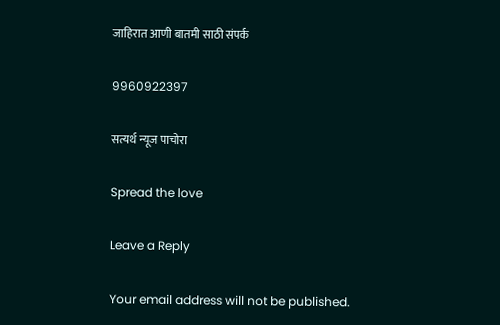जाहिरात आणी बातमी साठी संपर्क

9960922397

सत्यर्थ न्यूज पाचोरा

Spread the love

Leave a Reply

Your email address will not be published.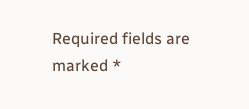Required fields are marked *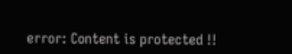error: Content is protected !!